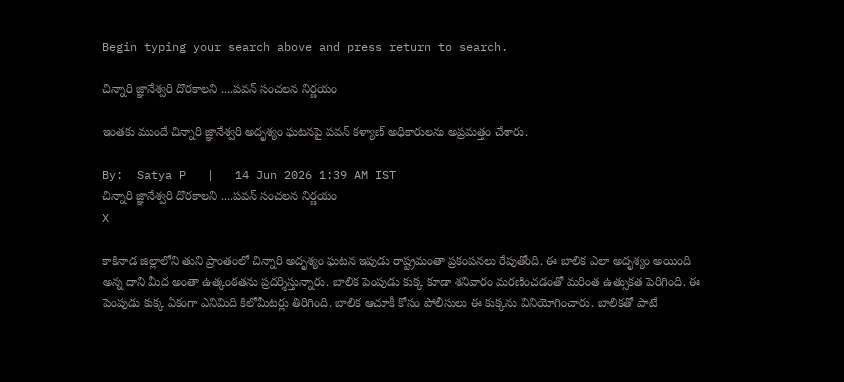Begin typing your search above and press return to search.

చిన్నారి జ్ఞానేశ్వరి దొరకాలని ....పవన్ సంచలన నిర్ణయం

ఇంతకు ముందే చిన్నారి జ్ఞానేశ్వరి అదృశ్యం ఘటనపై పవన్ కళ్యాణ్ అధికారులను అప్రమత్తం చేశారు.

By:  Satya P   |   14 Jun 2026 1:39 AM IST
చిన్నారి జ్ఞానేశ్వరి దొరకాలని ....పవన్ సంచలన నిర్ణయం
X

కాకినాడ జిల్లాలోని తుని ప్రాంతంలో చిన్నారి అదృశ్యం ఘటన ఇపుడు రాష్ట్రమంతా ప్రకంపనలు రేపుతోంది. ఈ బాలిక ఎలా అదృశ్యం అయింది అన్న దాని మీద అంతా ఉత్కంఠతను ప్రదర్శిస్తున్నారు. బాలిక పెంపుడు కుక్క కూడా శనివారం మరణించడంతో మరింత ఉత్సుకత పెరిగింది. ఈ పెంపుడు కుక్క ఏకంగా ఎనిమిది కిలోమీటర్లు తిరిగింది. బాలిక ఆచూకీ కోసం పోలీసులు ఈ కుక్కను వినియోగించారు. బాలికతో పాటే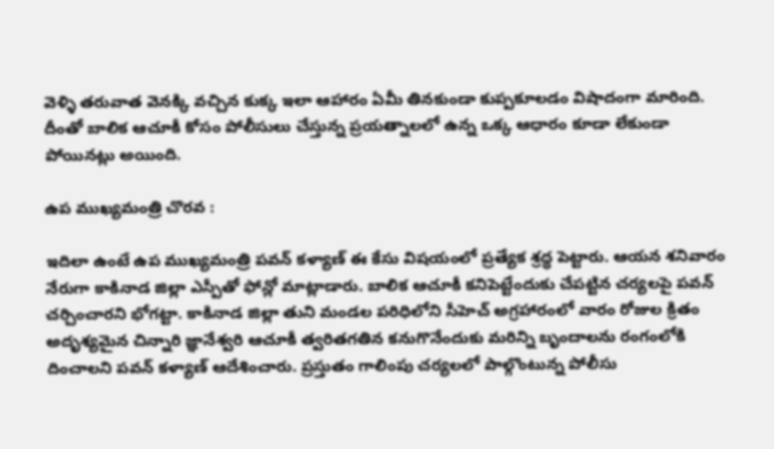వెళ్ళి తరువాత వెనక్కి వచ్చిన కుక్క ఇలా ఆహారం ఏమీ తినకుండా కుప్పకూలడం విషాదంగా మారింది. దీంతో బాలిక ఆచూకీ కోసం పోలీసులు చేస్తున్న ప్రయత్నాలలో ఉన్న ఒక్క ఆధారం కూడా లేకుండా పోయినట్లు అయింది.

ఉప ముఖ్యమంత్రి చొరవ :

ఇదిలా ఉంటే ఉప ముఖ్యమంత్రి పవన్ కళ్యాణ్ ఈ కేసు విషయంలో ప్రత్యేక శ్రద్ధ పెట్టారు. ఆయన శనివారం నేరుగా కాకినాడ జిల్లా ఎస్పీతో ఫోన్లో మాట్లాడారు. బాలిక ఆచూకీ కనిపెట్టేందుకు చేపట్టిన చర్యలపై పవన్ చర్చించారని భోగట్టా. కాకినాడ జిల్లా తుని మండల పరిధిలోని సీహెచ్ అగ్రహారంలో వారం రోజుల క్రితం అదృశ్యమైన చిన్నారి జ్ఞానేశ్వరి ఆచూకీ త్వరితగతిన కనుగొనేందుకు మరిన్ని బృందాలను రంగంలోకి దించాలని పవన్ కళ్యాణ్ ఆదేశించారు. ప్రస్తుతం గాలింపు చర్యలలో పాల్గొంటున్న పోలీసు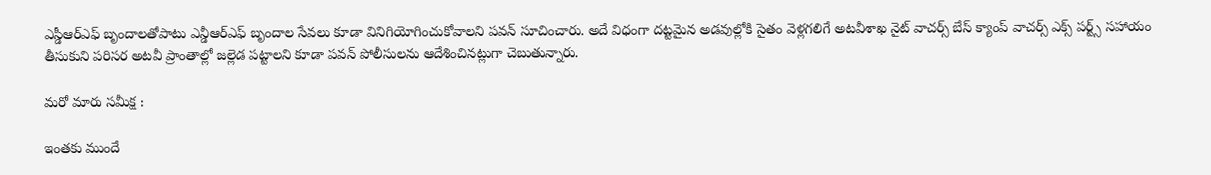ఎస్డీఆర్ఎఫ్ బృందాలతోపాటు ఎన్డీఆర్ఎఫ్ బృందాల సేవలు కూడా వినిగియోగించుకోవాలని పవన్ సూచించారు. అదే విధంగా దట్టమైన అడవుల్లోకి సైతం వెళ్లగలిగే అటవీశాఖ నైట్ వాచర్స్ బేస్ క్యాంప్ వాచర్స్ ఎక్స్ పర్ట్స్ సహాయం తీసుకుని పరిసర అటవీ ప్రాంతాల్లో జల్లెడ పట్టాలని కూడా పవన్ పోలీసులను ఆదేశించినట్లుగా చెబుతున్నారు.

మరో మారు సమీక్ష :

ఇంతకు ముందే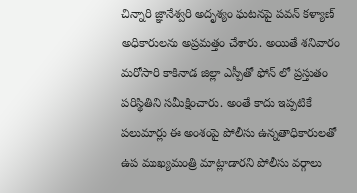చిన్నారి జ్ఞానేశ్వరి అదృశ్యం ఘటనపై పవన్ కళ్యాణ్ అధికారులను అప్రమత్తం చేశారు. అయితే శనివారం మరోసారి కాకినాడ జిల్లా ఎస్పీతో ఫోన్ లో ప్రస్తుతం పరిస్థితిని సమీక్షించారు. అంతే కాదు ఇప్పటికే పలుమార్లు ఈ అంశంపై పోలీసు ఉన్నతాధికారులతో ఉప ముఖ్యమంత్రి మాట్లాడారని పోలీసు వర్గాలు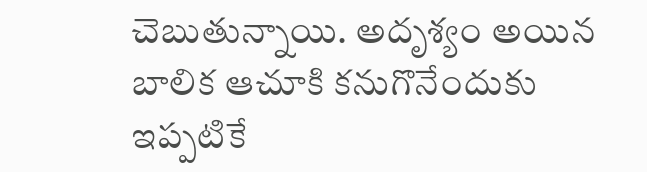చెబుతున్నాయి. అదృశ్యం అయిన బాలిక ఆచూకి కనుగొనేందుకు ఇప్పటికే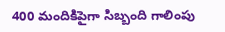400 మందికిపైగా సిబ్బంది గాలింపు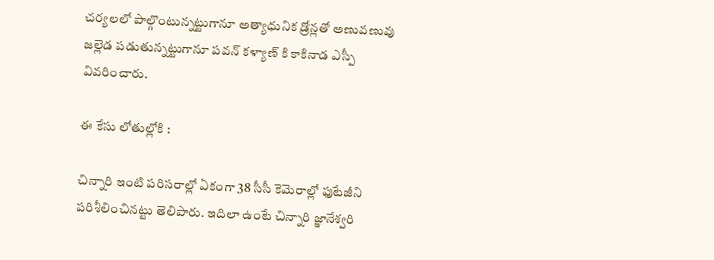చర్యలలో పాల్గొంటున్నట్టుగానూ అత్యాధునిక డ్రోన్లతో అణువణువు జల్లెడ పడుతున్నట్టుగానూ పవన్ కళ్యాణ్ కి కాకినాడ ఎస్పీ వివరించారు.

ఈ కేసు లోతుల్లోకి :

చిన్నారి ఇంటి పరిసరాల్లో ఏకంగా 38 సీసీ కెమెరాల్లో ఫుటేజీని పరిశీలించినట్టు తెలిపారు. ఇదిలా ఉంటే చిన్నారి జ్ఞానేశ్వరి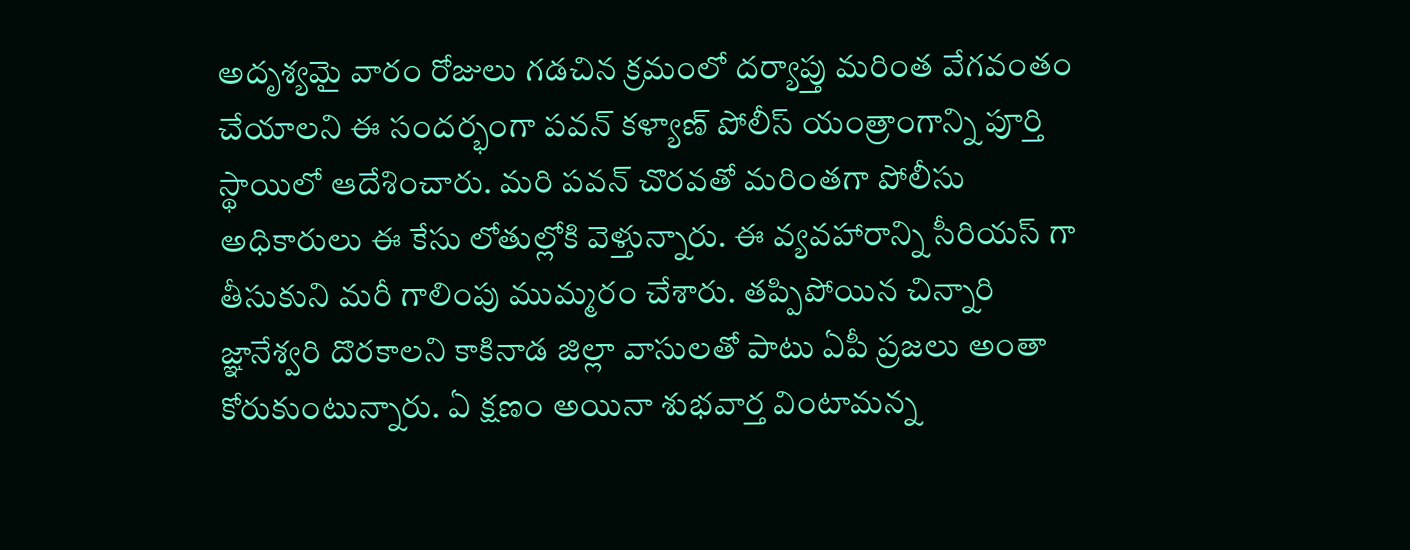అదృశ్యమై వారం రోజులు గడచిన క్రమంలో దర్యాప్తు మరింత వేగవంతం చేయాలని ఈ సందర్భంగా పవన్ కళ్యాణ్ పోలీస్ యంత్రాంగాన్ని పూర్తి స్థాయిలో ఆదేశించారు. మరి పవన్ చొరవతో మరింతగా పోలీసు అధికారులు ఈ కేసు లోతుల్లోకి వెళ్తున్నారు. ఈ వ్యవహారాన్ని సీరియస్ గా తీసుకుని మరీ గాలింపు ముమ్మరం చేశారు. తప్పిపోయిన చిన్నారి జ్ఞానేశ్వరి దొరకాలని కాకినాడ జిల్లా వాసులతో పాటు ఏపీ ప్రజలు అంతా కోరుకుంటున్నారు. ఏ క్షణం అయినా శుభవార్త వింటామన్న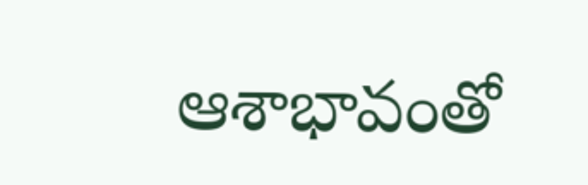ఆశాభావంతో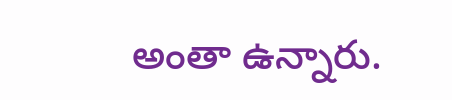అంతా ఉన్నారు.